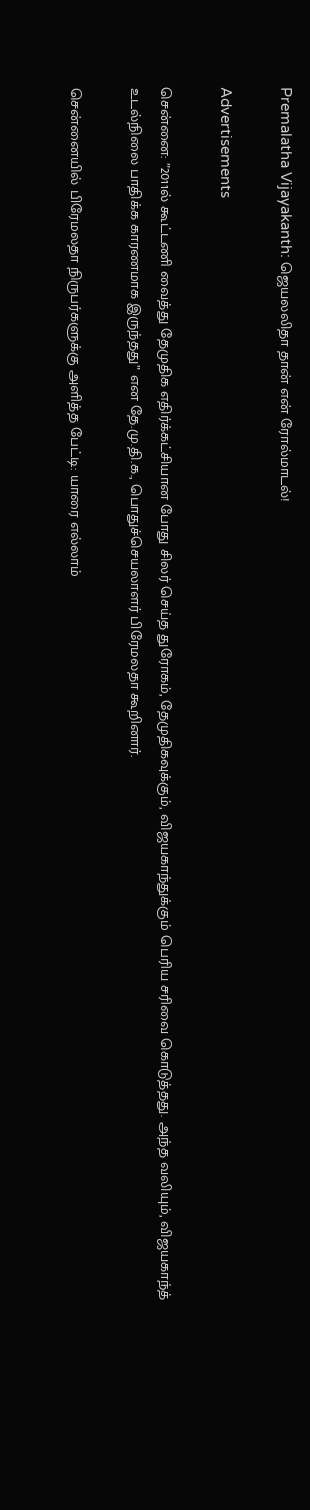Premalatha Vijayakanth: ஜெயலலிதா தான் என் ரோல்மாடல்!

Advertisements

சென்னை: ”2011ல் கூட்டணி வைத்து தேமுதிக எதிர்க்கட்சியான போது சிலர் செய்த துரோகம், தேமுதிகவுக்கும், விஜயகாந்துக்கும் பெரிய சரிவை கொடுத்தது. அந்த வலியும், விஜயகாந்த் உடல்நிலை பாதிக்க காரணமாக இருந்தது” என தே.மு.தி.க., பொதுச்செயலாளர் பிரேமலதா கூறினார்.

சென்னையில் பிரேமலதா நிருபர்களுக்கு அளித்த பேட்டி: யாரை எல்லாம்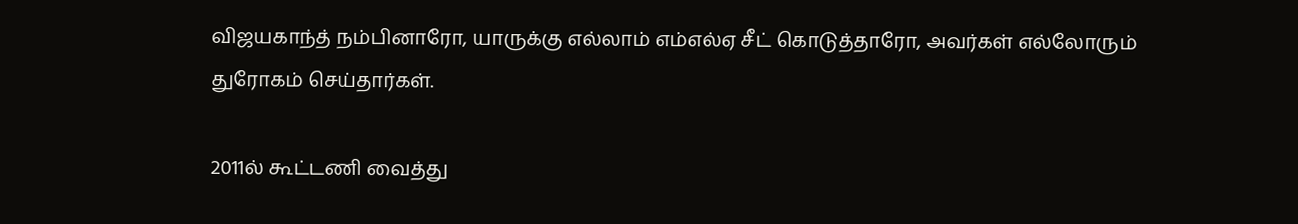விஜயகாந்த் நம்பினாரோ, யாருக்கு எல்லாம் எம்எல்ஏ சீட் கொடுத்தாரோ, அவர்கள் எல்லோரும் துரோகம் செய்தார்கள்.

2011ல் கூட்டணி வைத்து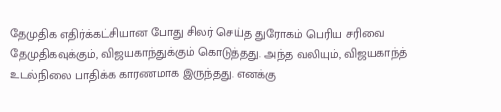தேமுதிக எதிர்க்கட்சியான போது சிலர் செய்த துரோகம் பெரிய சரிவை தேமுதிகவுக்கும், விஜயகாந்துக்கும் கொடுத்தது. அந்த வலியும், விஜயகாந்த் உடல்நிலை பாதிக்க காரணமாக இருந்தது. எனக்கு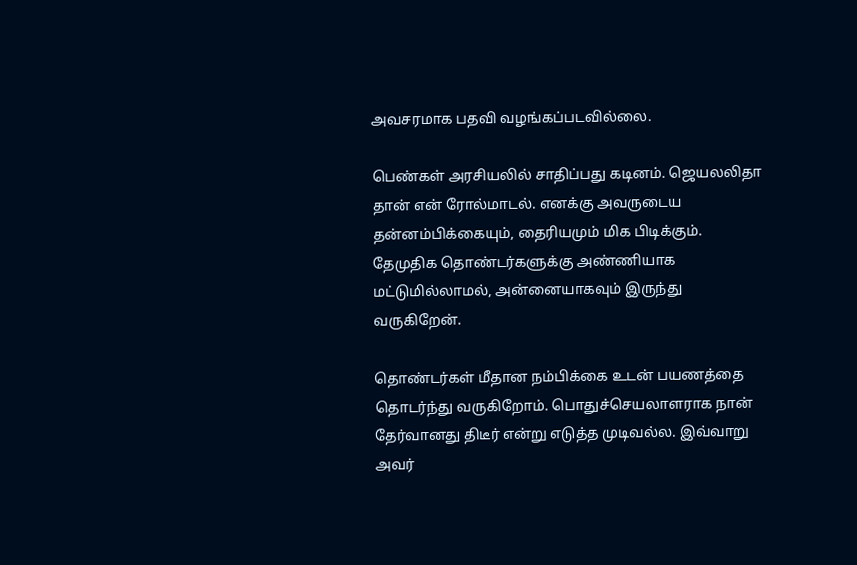அவசரமாக பதவி வழங்கப்படவில்லை.

பெண்கள் அரசியலில் சாதிப்பது கடினம். ஜெயலலிதா தான் என் ரோல்மாடல். எனக்கு அவருடைய தன்னம்பிக்கையும், தைரியமும் மிக பிடிக்கும். தேமுதிக தொண்டர்களுக்கு அண்ணியாக மட்டுமில்லாமல், அன்னையாகவும் இருந்து வருகிறேன்.

தொண்டர்கள் மீதான நம்பிக்கை உடன் பயணத்தை தொடர்ந்து வருகிறோம். பொதுச்செயலாளராக நான் தேர்வானது திடீர் என்று எடுத்த முடிவல்ல. இவ்வாறு அவர்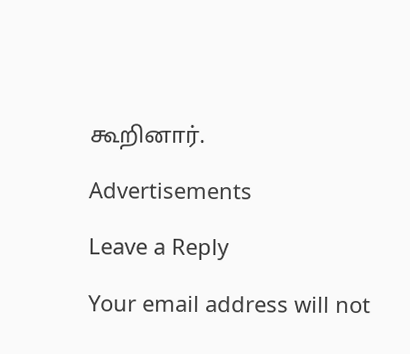கூறினார்.

Advertisements

Leave a Reply

Your email address will not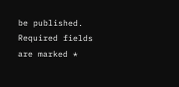be published. Required fields are marked *